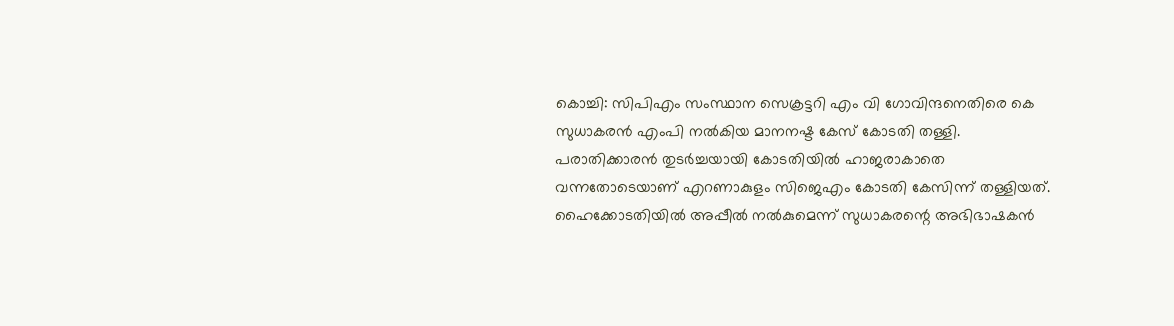കൊച്ചി: സിപിഎം സംസ്ഥാന സെക്രട്ടറി എം വി ഗോവിന്ദനെതിരെ കെ സുധാകരൻ എംപി നൽകിയ മാനനഷ്ട കേസ് കോടതി തള്ളി. പരാതിക്കാരൻ തുടർച്ചയായി കോടതിയിൽ ഹാജരാകാതെ വന്നതോടെയാണ് എറണാകുളം സിജെഎം കോടതി കേസിന്ന് തള്ളിയത്. ഹൈക്കോടതിയിൽ അപ്പീൽ നൽകുമെന്ന് സുധാകരന്റെ അഭിഭാഷകൻ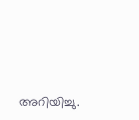അറിയിച്ചു.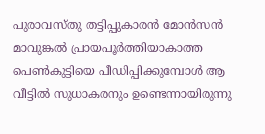പുരാവസ്തു തട്ടിപ്പുകാരൻ മോൻസൻ മാവുങ്കൽ പ്രായപൂർത്തിയാകാത്ത പെൺകുട്ടിയെ പീഡിപ്പിക്കുമ്പോൾ ആ വീട്ടിൽ സുധാകരനും ഉണ്ടെന്നായിരുന്നു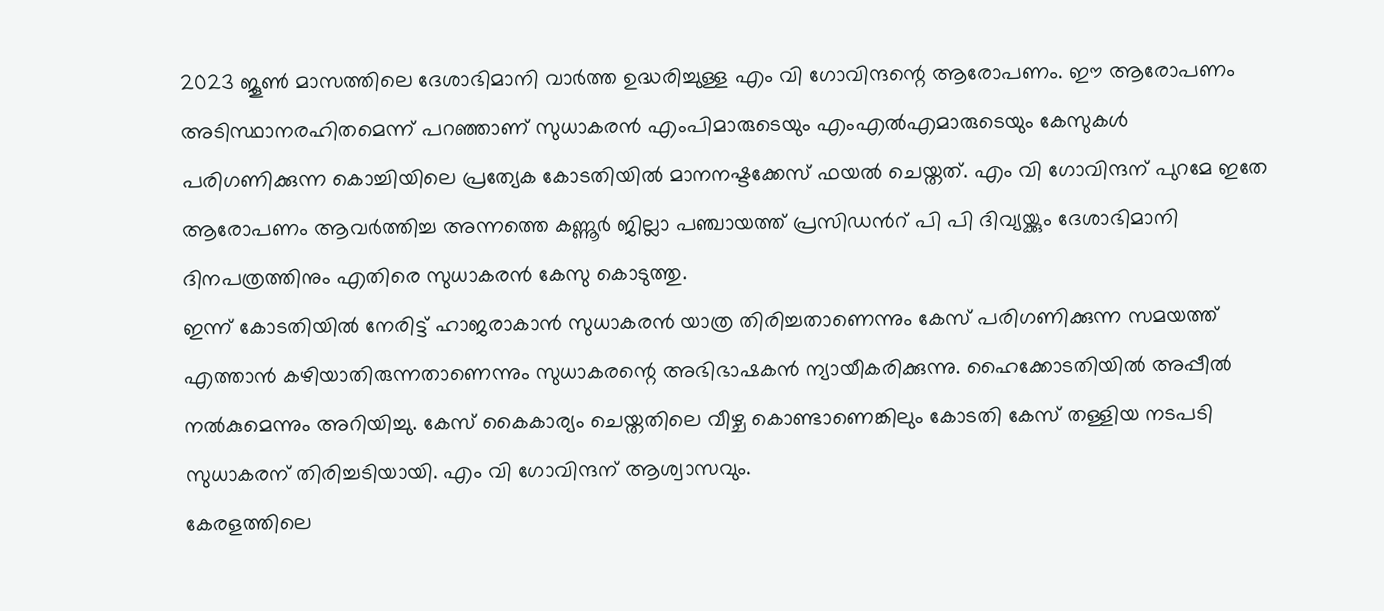2023 ജൂൺ മാസത്തിലെ ദേശാഭിമാനി വാർത്ത ഉദ്ധരിച്ചുള്ള എം വി ഗോവിന്ദന്റെ ആരോപണം. ഈ ആരോപണം അടിസ്ഥാനരഹിതമെന്ന് പറഞ്ഞാണ് സുധാകരൻ എംപിമാരുടെയും എംഎൽഎമാരുടെയും കേസുകൾ പരിഗണിക്കുന്ന കൊച്ചിയിലെ പ്രത്യേക കോടതിയിൽ മാനനഷ്ടക്കേസ് ഫയൽ ചെയ്തത്. എം വി ഗോവിന്ദന് പുറമേ ഇതേ ആരോപണം ആവർത്തിച്ച അന്നത്തെ കണ്ണൂർ ജില്ലാ പഞ്ചായത്ത് പ്രസിഡൻറ് പി പി ദിവ്യയ്ക്കും ദേശാഭിമാനി ദിനപത്രത്തിനും എതിരെ സുധാകരൻ കേസു കൊടുത്തു.
ഇന്ന് കോടതിയിൽ നേരിട്ട് ഹാജരാകാൻ സുധാകരൻ യാത്ര തിരിച്ചതാണെന്നും കേസ് പരിഗണിക്കുന്ന സമയത്ത് എത്താൻ കഴിയാതിരുന്നതാണെന്നും സുധാകരന്റെ അഭിഭാഷകൻ ന്യായീകരിക്കുന്നു. ഹൈക്കോടതിയിൽ അപ്പീൽ നൽകുമെന്നും അറിയിച്ചു. കേസ് കൈകാര്യം ചെയ്തതിലെ വീഴ്ച കൊണ്ടാണെങ്കിലും കോടതി കേസ് തള്ളിയ നടപടി സുധാകരന് തിരിച്ചടിയായി. എം വി ഗോവിന്ദന് ആശ്വാസവും.
കേരളത്തിലെ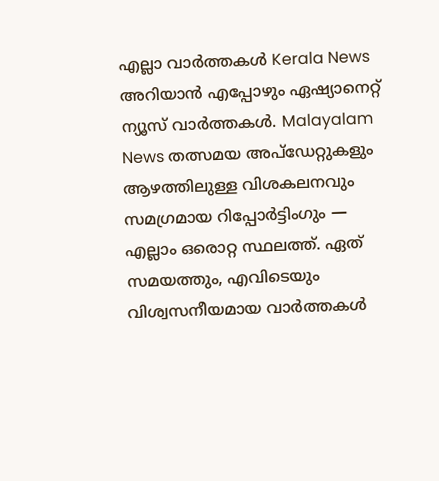എല്ലാ വാർത്തകൾ Kerala News അറിയാൻ എപ്പോഴും ഏഷ്യാനെറ്റ് ന്യൂസ് വാർത്തകൾ. Malayalam News തത്സമയ അപ്ഡേറ്റുകളും ആഴത്തിലുള്ള വിശകലനവും സമഗ്രമായ റിപ്പോർട്ടിംഗും — എല്ലാം ഒരൊറ്റ സ്ഥലത്ത്. ഏത് സമയത്തും, എവിടെയും വിശ്വസനീയമായ വാർത്തകൾ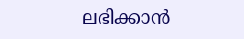ലഭിക്കാൻ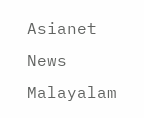Asianet News Malayalam